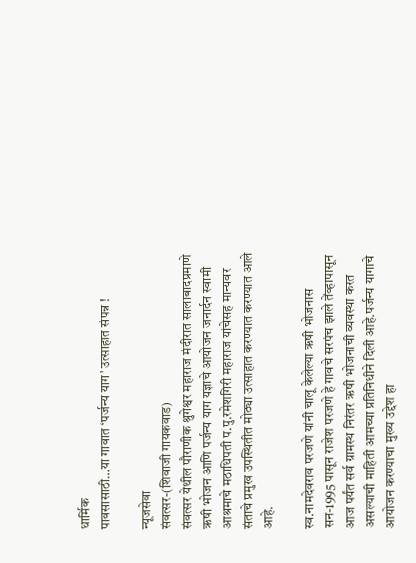धार्मिक
पावसासाठी…या गावात ‘पर्जन्य याग’ उत्साहात संपन्न !

न्यूजसेवा
संवत्सर-(शिवाजी गायकवाड)
संवत्सर येथील पौराणीक श्रुगेश्वर महाराज मंदीरात सालाबादप्रमाणे ऋषी भोजन आणि पर्जन्य याग यज्ञाचे आयोजन जनार्दन स्वामी आश्रमाचे मठाधिपती प.पु.रमेशगिरी महाराज यांचेसह मान्यवर संताचे प्रमुख उपस्थितीत मोठ्या उत्साहात करण्यात करण्यात आले आहे.

स्व.नामदेवराव परजणे यांनी चालू केलेल्या ऋषी भोजनास सन-1995 पासून राजेश परजणे हे गावचे सरपंच झाले तेंव्हापासून आज पर्यंत सर्व ग्रामस्थ निरंतर ऋषी भोजनाची व्यवस्था करत असल्याची माहिती आमच्या प्रतिनिधीने दिली आहे.पर्जन्य यागाचे आयोजन करण्याचा मुख्य उद्देश हा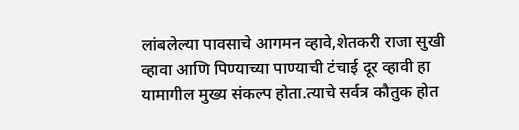लांबलेल्या पावसाचे आगमन व्हावे,शेतकरी राजा सुखी व्हावा आणि पिण्याच्या पाण्याची टंचाई दूर व्हावी हा यामागील मुख्य संकल्प होता.त्याचे सर्वत्र कौतुक होत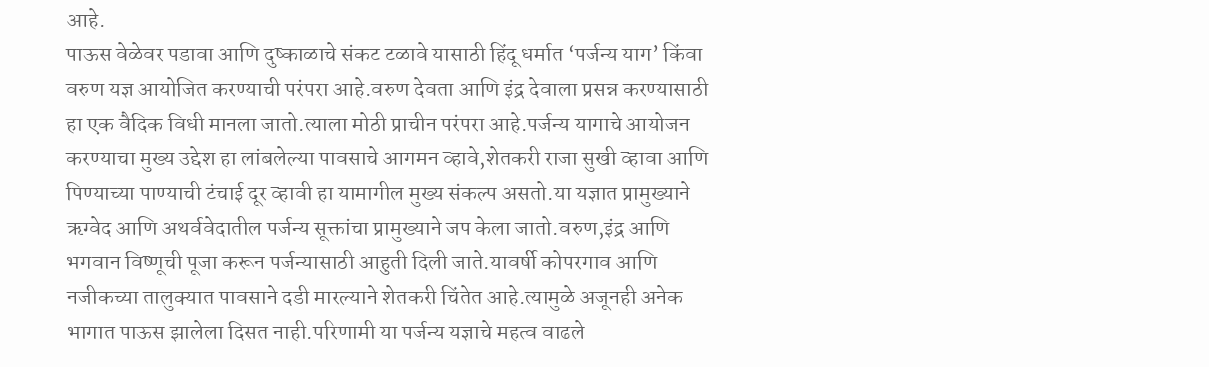आहे.
पाऊस वेळेवर पडावा आणि दुष्काळाचे संकट टळावे यासाठी हिंदू धर्मात ‘पर्जन्य याग’ किंवा वरुण यज्ञ आयोजित करण्याची परंपरा आहे.वरुण देवता आणि इंद्र देवाला प्रसन्न करण्यासाठी हा एक वैदिक विधी मानला जातो.त्याला मोठी प्राचीन परंपरा आहे.पर्जन्य यागाचे आयोजन करण्याचा मुख्य उद्देश हा लांबलेल्या पावसाचे आगमन व्हावे,शेतकरी राजा सुखी व्हावा आणि पिण्याच्या पाण्याची टंचाई दूर व्हावी हा यामागील मुख्य संकल्प असतो.या यज्ञात प्रामुख्याने ऋग्वेद आणि अथर्ववेदातील पर्जन्य सूक्तांचा प्रामुख्याने जप केला जातो.वरुण,इंद्र आणि भगवान विष्णूची पूजा करून पर्जन्यासाठी आहुती दिली जाते.यावर्षी कोपरगाव आणि नजीकच्या तालुक्यात पावसाने दडी मारल्याने शेतकरी चिंतेत आहे.त्यामुळे अजूनही अनेक भागात पाऊस झालेला दिसत नाही.परिणामी या पर्जन्य यज्ञाचे महत्व वाढले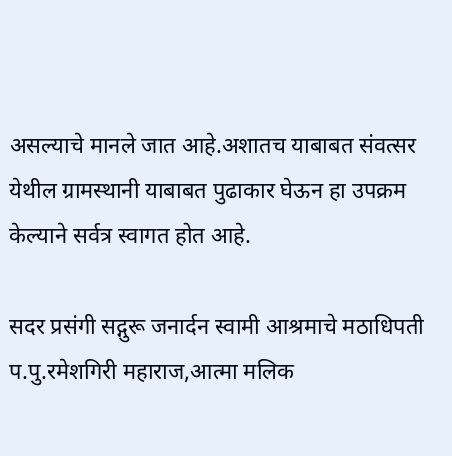असल्याचे मानले जात आहे.अशातच याबाबत संवत्सर येथील ग्रामस्थानी याबाबत पुढाकार घेऊन हा उपक्रम केल्याने सर्वत्र स्वागत होत आहे.

सदर प्रसंगी सद्गुरू जनार्दन स्वामी आश्रमाचे मठाधिपती प.पु.रमेशगिरी महाराज,आत्मा मलिक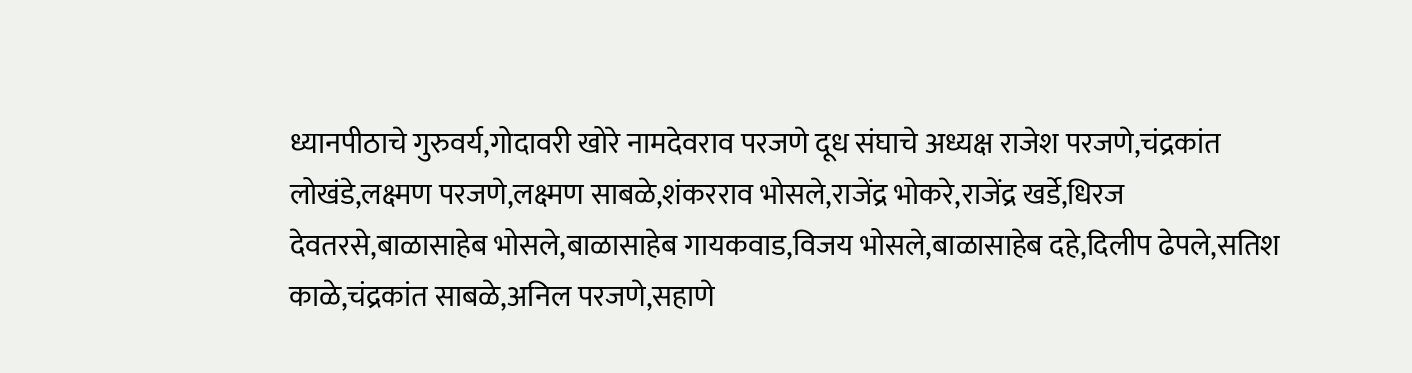ध्यानपीठाचे गुरुवर्य,गोदावरी खोरे नामदेवराव परजणे दूध संघाचे अध्यक्ष राजेश परजणे,चंद्रकांत लोखंडे,लक्ष्मण परजणे,लक्ष्मण साबळे,शंकरराव भोसले,राजेंद्र भोकरे,राजेंद्र खर्डे,धिरज देवतरसे,बाळासाहेब भोसले,बाळासाहेब गायकवाड,विजय भोसले,बाळासाहेब दहे,दिलीप ढेपले,सतिश काळे,चंद्रकांत साबळे,अनिल परजणे,सहाणे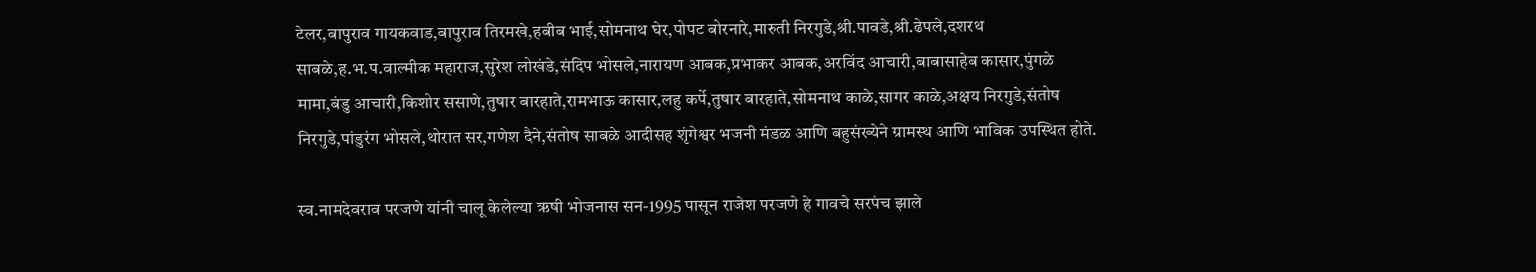टेलर,बापुराव गायकवाड,बापुराव तिरमखे,हबीब भाई,सोमनाथ घेर,पोपट बोरनारे,मारुती निरगुडे,श्री.पावडे,श्री.ढेपले,दशरथ साबळे,ह.भ.प.वाल्मीक महाराज,सुरेश लोखंडे,संदिप भोसले,नारायण आबक,प्रभाकर आबक,अरविंद आचारी,बाबासाहेब कासार,पुंगळे मामा,बंडु आचारी,किशोर ससाणे,तुषार बारहाते,रामभाऊ कासार,लहु कर्पे,तुषार बारहाते,सोमनाथ काळे,सागर काळे,अक्षय निरगुडे,संतोष निरगुडे,पांडुरंग भोसले,थोरात सर,गणेश दैने,संतोष साबळे आदीसह शृंगेश्वर भजनी मंडळ आणि बहुसंख्येने ग्रामस्थ आणि भाविक उपस्थित होते.

स्व.नामदेवराव परजणे यांनी चालू केलेल्या ऋषी भोजनास सन-1995 पासून राजेश परजणे हे गावचे सरपंच झाले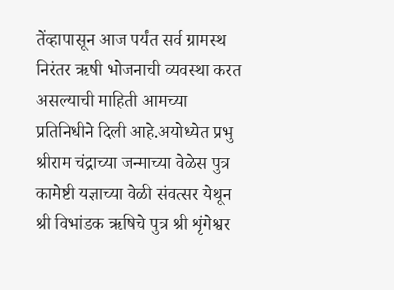तेंव्हापासून आज पर्यंत सर्व ग्रामस्थ निरंतर ऋषी भोजनाची व्यवस्था करत असल्याची माहिती आमच्या प्रतिनिधीने दिली आहे.अयोध्येत प्रभु श्रीराम चंद्राच्या जन्माच्या वेळेस पुत्र कामेष्टी यज्ञाच्या वेळी संवत्सर येथून श्री विभांडक ऋषिचे पुत्र श्री शृंगेश्वर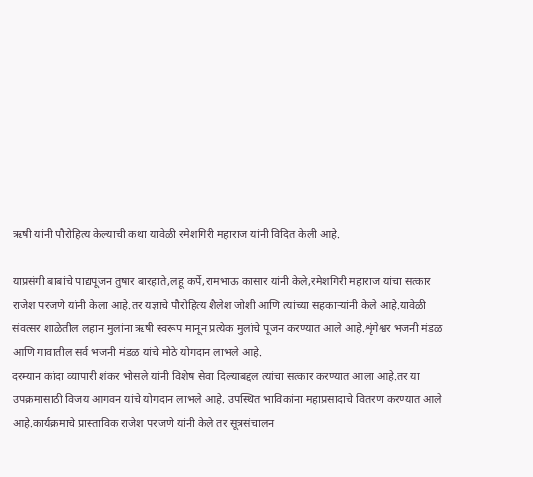ऋषी यांनी पौरोहित्य केल्याची कथा यावेळी रमेशगिरी महाराज यांनी विदित केली आहे.

याप्रसंगी बाबांचे पाद्यपूजन तुषार बारहाते,लहू कर्पे,रामभाऊ कासार यांनी केले,रमेशगिरी महाराज यांचा सत्कार राजेश परजणे यांनी केला आहे.तर यज्ञाचे पौरोहित्य शैलेश जोशी आणि त्यांच्या सहकाऱ्यांनी केले आहे.यावेळी संवत्सर शाळेतील लहान मुलांना ऋषी स्वरूप मानून प्रत्येक मुलांचे पूजन करण्यात आले आहे.शृंगेश्वर भजनी मंडळ आणि गावातील सर्व भजनी मंडळ यांचे मोठे योगदान लाभले आहे.
दरम्यान कांदा व्यापारी शंकर भोसले यांनी विशेष सेवा दिल्याबद्दल त्यांचा सत्कार करण्यात आला आहे.तर या उपक्रमासाठी विजय आगवन यांचे योगदान लाभले आहे. उपस्थित भाविकांना महाप्रसादाचे वितरण करण्यात आले आहे.कार्यक्रमाचे प्रास्ताविक राजेश परजणे यांनी केले तर सूत्रसंचालन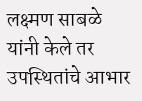लक्ष्मण साबळे यांनी केले तर उपस्थितांचे आभार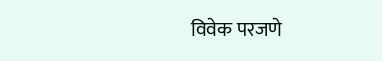विवेक परजणे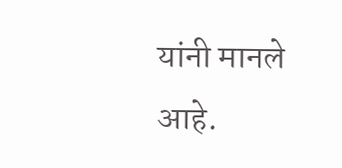यांनी मानले आहे.